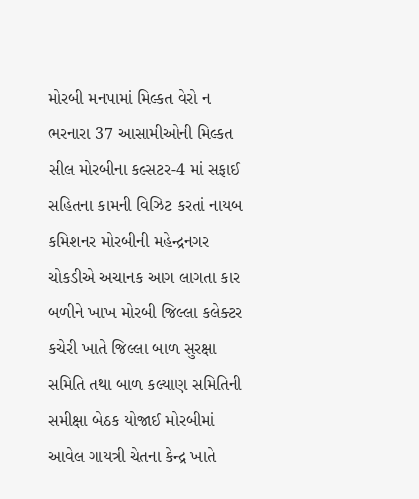મોરબી મનપામાં મિલ્કત વેરો ન ભરનારા 37 આસામીઓની મિલ્કત સીલ મોરબીના કલ્સટર-4 માં સફાઈ સહિતના કામની વિઝિટ કરતાં નાયબ કમિશનર મોરબીની મહેન્દ્રનગર ચોકડીએ અચાનક આગ લાગતા કાર બળીને ખાખ મોરબી જિલ્લા કલેક્ટર કચેરી ખાતે જિલ્લા બાળ સુરક્ષા સમિતિ તથા બાળ કલ્યાણ સમિતિની સમીક્ષા બેઠક યોજાઈ મોરબીમાં આવેલ ગાયત્રી ચેતના કેન્દ્ર ખાતે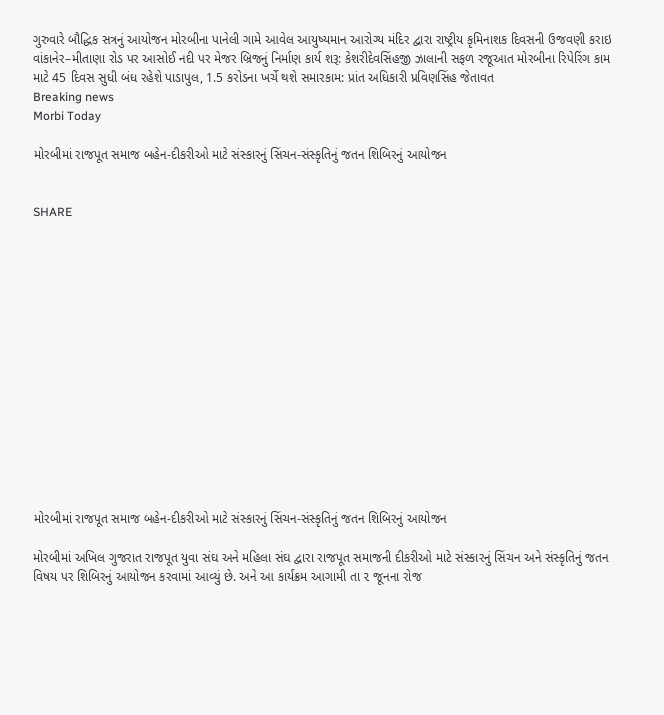ગુરુવારે બૌદ્ધિક સત્રનું આયોજન મોરબીના પાનેલી ગામે આવેલ આયુષ્યમાન આરોગ્ય મંદિર દ્વારા રાષ્ટ્રીય કૃમિનાશક દિવસની ઉજવણી કરાઇ વાંકાનેર–મીતાણા રોડ પર આસોઈ નદી પર મેજર બ્રિજનું નિર્માણ કાર્ય શરૂ: કેશરીદેવસિંહજી ઝાલાની સફળ રજૂઆત મોરબીના રિપેરિંગ કામ માટે 45 દિવસ સુધી બંધ રહેશે પાડાપુલ, 1.5 કરોડના ખર્ચે થશે સમારકામ: પ્રાંત અધિકારી પ્રવિણસિંહ જેતાવત
Breaking news
Morbi Today

મોરબીમાં રાજપૂત સમાજ બહેન-દીકરીઓ માટે સંસ્કારનું સિંચન-સંસ્કૃતિનું જતન શિબિરનું આયોજન


SHARE















મોરબીમાં રાજપૂત સમાજ બહેન-દીકરીઓ માટે સંસ્કારનું સિંચન-સંસ્કૃતિનું જતન શિબિરનું આયોજન

મોરબીમાં અખિલ ગુજરાત રાજપૂત યુવા સંઘ અને મહિલા સંઘ દ્વારા રાજપૂત સમાજની દીકરીઓ માટે સંસ્કારનું સિંચન અને સંસ્કૃતિનું જતન વિષય પર શિબિરનું આયોજન કરવામાં આવ્યું છે. અને આ કાર્યક્રમ આગામી તા ૨ જૂનના રોજ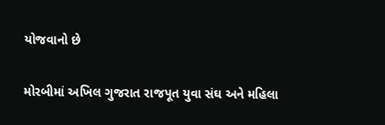યોજવાનો છે

મોરબીમાં અખિલ ગુજરાત રાજપૂત યુવા સંઘ અને મહિલા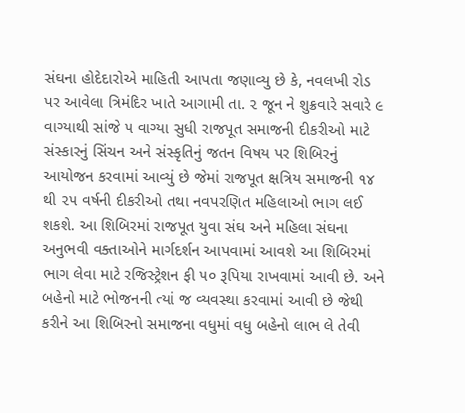સંઘના હોદેદારોએ માહિતી આપતા જણાવ્યુ છે કે, નવલખી રોડ પર આવેલા ત્રિમંદિર ખાતે આગામી તા. ૨ જૂન ને શુક્રવારે સવારે ૯ વાગ્યાથી સાંજે ૫ વાગ્યા સુધી રાજપૂત સમાજની દીકરીઓ માટે સંસ્કારનું સિંચન અને સંસ્કૃતિનું જતન વિષય પર શિબિરનું આયોજન કરવામાં આવ્યું છે જેમાં રાજપૂત ક્ષત્રિય સમાજની ૧૪ થી ૨૫ વર્ષની દીકરીઓ તથા નવપરણિત મહિલાઓ ભાગ લઈ શકશે. આ શિબિરમાં રાજપૂત યુવા સંઘ અને મહિલા સંઘના અનુભવી વક્તાઓને માર્ગદર્શન આપવામાં આવશે આ શિબિરમાં ભાગ લેવા માટે રજિસ્ટ્રેશન ફી ૫૦ રૂપિયા રાખવામાં આવી છે. અને બહેનો માટે ભોજનની ત્યાં જ વ્યવસ્થા કરવામાં આવી છે જેથી કરીને આ શિબિરનો સમાજના વધુમાં વધુ બહેનો લાભ લે તેવી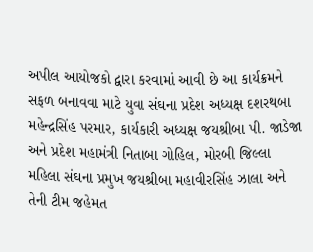અપીલ આયોજકો દ્વારા કરવામાં આવી છે આ કાર્યક્રમને સફળ બનાવવા માટે યુવા સંઘના પ્રદેશ અધ્યક્ષ દશરથબા મહેન્દ્રસિંહ પરમાર, કાર્યકારી અધ્યક્ષ જયશ્રીબા પી. જાડેજા અને પ્રદેશ મહામંત્રી નિતાબા ગોહિલ, મોરબી જિલ્લા મહિલા સંઘના પ્રમુખ જયશ્રીબા મહાવીરસિંહ ઝાલા અને તેની ટીમ જહેમત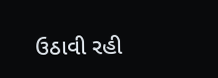ઉઠાવી રહી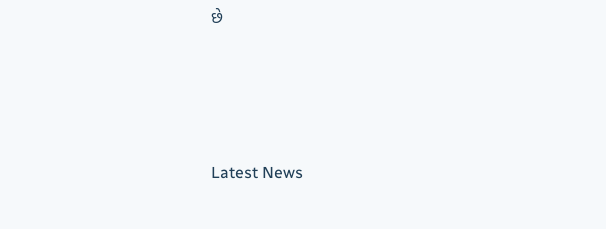છે






Latest News